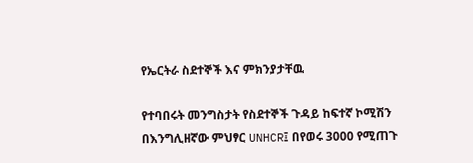የኤርትራ ስደተኞች እና ምክንያታቸዉ

የተባበሩት መንግስታት የስደተኞች ጉዳይ ከፍተኛ ኮሚሽን በእንግሊዘኛው ምህፃር UNHCR፤ በየወሩ 3000 የሚጠጉ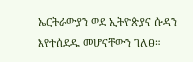ኤርትራውያን ወደ ኢትዮጵያና ሱዳን እየተሰደዱ መሆናቸውን ገለፀ።